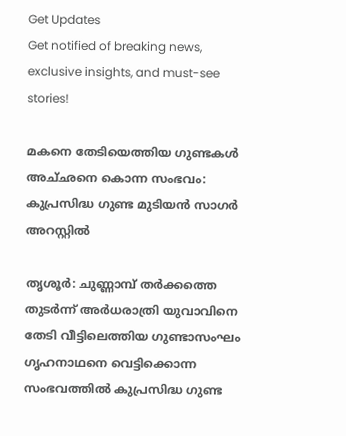Get Updates
Get notified of breaking news, exclusive insights, and must-see stories!

മകനെ തേടിയെത്തിയ ഗുണ്ടകള്‍ അച്‌ഛനെ കൊന്ന സംഭവം: കുപ്രസിദ്ധ ഗുണ്ട മുടിയന്‍ സാഗര്‍ അറസ്റ്റില്‍

തൃശൂര്‍: ചുണ്ണാമ്പ്‌ തര്‍ക്കത്തെ തുടര്‍ന്ന്‌ അര്‍ധരാത്രി യുവാവിനെ തേടി വീട്ടിലെത്തിയ ഗുണ്ടാസംഘം ഗൃഹനാഥനെ വെട്ടിക്കൊന്ന സംഭവത്തില്‍ കുപ്രസിദ്ധ ഗുണ്ട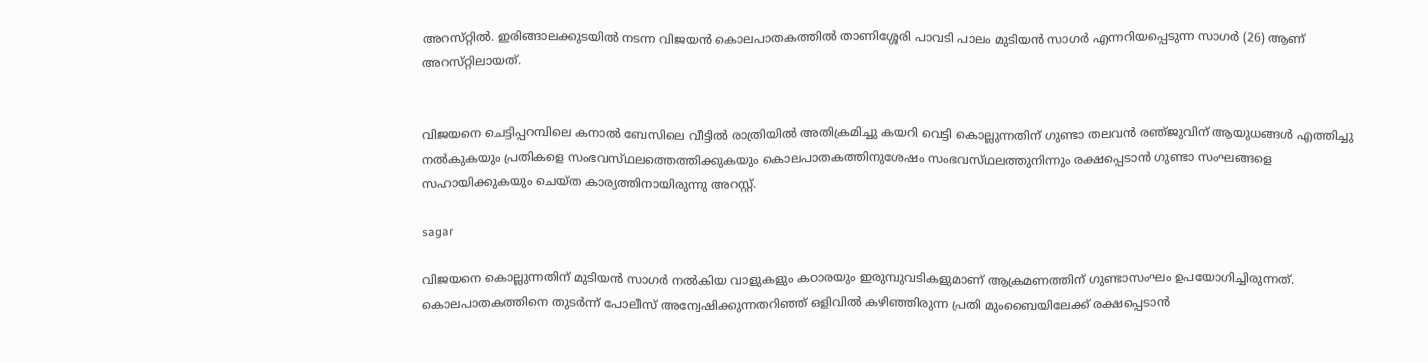അറസ്‌റ്റില്‍. ഇരിങ്ങാലക്കുടയില്‍ നടന്ന വിജയന്‍ കൊലപാതകത്തില്‍ താണിശ്ശേരി പാവടി പാലം മുടിയന്‍ സാഗര്‍ എന്നറിയപ്പെടുന്ന സാഗര്‍ (26) ആണ്‌ അറസ്‌റ്റിലായത്‌.


വിജയനെ ചെട്ടിപ്പറമ്പിലെ കനാല്‍ ബേസിലെ വീട്ടില്‍ രാത്രിയില്‍ അതിക്രമിച്ചു കയറി വെട്ടി കൊല്ലുന്നതിന്‌ ഗുണ്ടാ തലവന്‍ രഞ്‌ജുവിന്‌ ആയുധങ്ങള്‍ എത്തിച്ചു നല്‍കുകയും പ്രതികളെ സംഭവസ്‌ഥലത്തെത്തിക്കുകയും കൊലപാതകത്തിനുശേഷം സംഭവസ്‌ഥലത്തുനിന്നും രക്ഷപ്പെടാന്‍ ഗുണ്ടാ സംഘങ്ങളെ സഹായിക്കുകയും ചെയ്‌ത കാര്യത്തിനായിരുന്നു അറസ്റ്റ്‌.

sagar

വിജയനെ കൊല്ലുന്നതിന്‌ മുടിയന്‍ സാഗര്‍ നല്‍കിയ വാളുകളും കഠാരയും ഇരുമ്പുവടികളുമാണ്‌ ആക്രമണത്തിന്‌ ഗുണ്ടാസംഘം ഉപയോഗിച്ചിരുന്നത്‌. കൊലപാതകത്തിനെ തുടര്‍ന്ന്‌ പോലീസ്‌ അന്വേഷിക്കുന്നതറിഞ്ഞ്‌ ഒളിവില്‍ കഴിഞ്ഞിരുന്ന പ്രതി മുംബൈയിലേക്ക്‌ രക്ഷപ്പെടാന്‍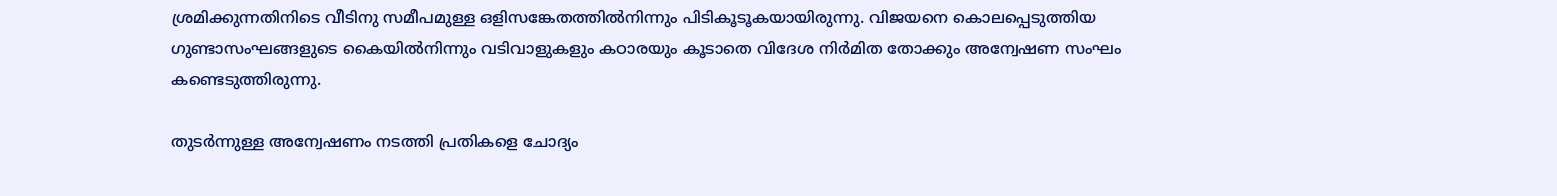ശ്രമിക്കുന്നതിനിടെ വീടിനു സമീപമുള്ള ഒളിസങ്കേതത്തില്‍നിന്നും പിടികൂടൂകയായിരുന്നു. വിജയനെ കൊലപ്പെടുത്തിയ ഗുണ്ടാസംഘങ്ങളുടെ കൈയില്‍നിന്നും വടിവാളുകളും കഠാരയും കൂടാതെ വിദേശ നിര്‍മിത തോക്കും അന്വേഷണ സംഘം കണ്ടെടുത്തിരുന്നു.

തുടര്‍ന്നുള്ള അന്വേഷണം നടത്തി പ്രതികളെ ചോദ്യം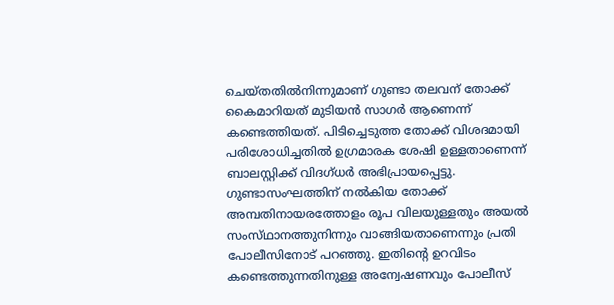ചെയ്‌തതില്‍നിന്നുമാണ്‌ ഗുണ്ടാ തലവന്‌ തോക്ക്‌ കൈമാറിയത്‌ മുടിയന്‍ സാഗര്‍ ആണെന്ന്‌ കണ്ടെത്തിയത്‌. പിടിച്ചെടുത്ത തോക്ക്‌ വിശദമായി പരിശോധിച്ചതില്‍ ഉഗ്രമാരക ശേഷി ഉള്ളതാണെന്ന്‌ ബാലസ്റ്റിക്ക്‌ വിദഗ്‌ധര്‍ അഭിപ്രായപ്പെട്ടു. ഗുണ്ടാസംഘത്തിന്‌ നല്‍കിയ തോക്ക്‌ അമ്പതിനായരത്തോളം രൂപ വിലയുള്ളതും അയല്‍ സംസ്‌ഥാനത്തുനിന്നും വാങ്ങിയതാണെന്നും പ്രതി പോലീസിനോട്‌ പറഞ്ഞു. ഇതിന്റെ ഉറവിടം കണ്ടെത്തുന്നതിനുള്ള അന്വേഷണവും പോലീസ്‌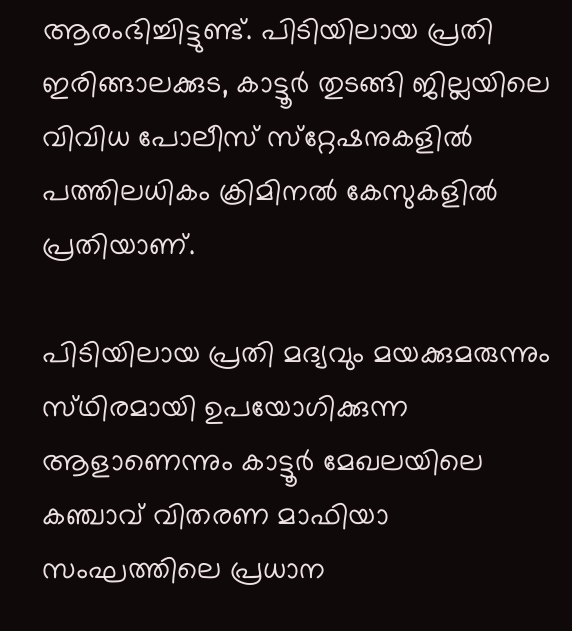ആരംഭിച്ചിട്ടുണ്ട്‌. പിടിയിലായ പ്രതി ഇരിങ്ങാലക്കുട, കാട്ടൂര്‍ തുടങ്ങി ജില്ലയിലെ വിവിധ പോലീസ്‌ സ്‌റ്റേഷനുകളില്‍ പത്തിലധികം ക്രിമിനല്‍ കേസുകളില്‍ പ്രതിയാണ്‌.

പിടിയിലായ പ്രതി മദ്യവും മയക്കുമരുന്നും സ്‌ഥിരമായി ഉപയോഗിക്കുന്ന ആളാണെന്നും കാട്ടൂര്‍ മേഖലയിലെ കഞ്ചാവ്‌ വിതരണ മാഫിയാ സംഘത്തിലെ പ്രധാന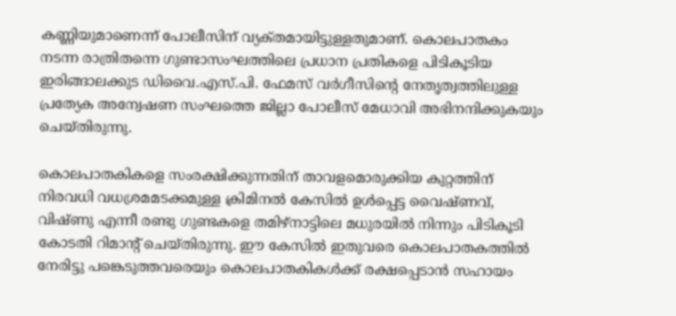കണ്ണിയുമാണെന്ന്‌ പോലീസിന്‌ വ്യക്‌തമായിട്ടുള്ളതുമാണ്‌. കൊലപാതകം നടന്ന രാത്രിതന്നെ ഗുണ്ടാസംഘത്തിലെ പ്രധാന പ്രതികളെ പിടികൂടിയ ഇരിങ്ങാലക്കുട ഡിവൈ.എസ്‌.പി. ഫേമസ്‌ വര്‍ഗീസിന്റെ നേതൃത്വത്തിലുള്ള പ്രത്യേക അന്വേഷണ സംഘത്തെ ജില്ലാ പോലീസ്‌ മേധാവി അഭിനന്ദിക്കുകയും ചെയ്‌തിരുന്നു.

കൊലപാതകികളെ സംരക്ഷിക്കുന്നതിന്‌ താവളമൊരുക്കിയ കുറ്റത്തിന്‌ നിരവധി വധശ്രമമടക്കമുള്ള ക്രിമിനല്‍ കേസില്‍ ഉള്‍പ്പെട്ട വൈഷ്‌ണവ്‌, വിഷ്‌ണു എന്നീ രണ്ടു ഗുണ്ടകളെ തമിഴ്‌നാട്ടിലെ മധുരയില്‍ നിന്നും പിടികൂടി കോടതി റിമാന്റ്‌ ചെയ്‌തിരുന്നു. ഈ കേസില്‍ ഇതുവരെ കൊലപാതകത്തില്‍ നേരിട്ടു പങ്കെടുത്തവരെയും കൊലപാതകികള്‍ക്ക്‌ രക്ഷപ്പെടാന്‍ സഹായം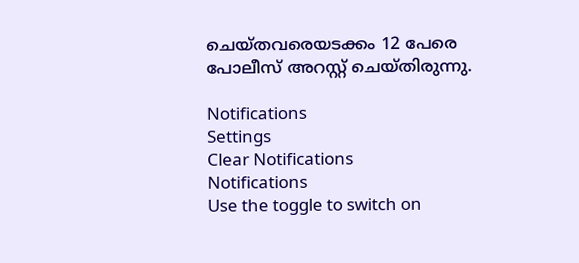ചെയ്‌തവരെയടക്കം 12 പേരെ പോലീസ്‌ അറസ്റ്റ്‌ ചെയ്‌തിരുന്നു.

Notifications
Settings
Clear Notifications
Notifications
Use the toggle to switch on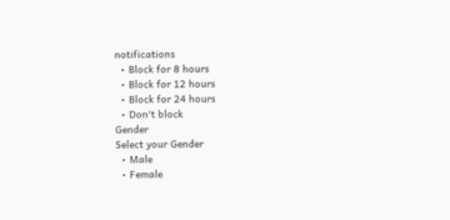notifications
  • Block for 8 hours
  • Block for 12 hours
  • Block for 24 hours
  • Don't block
Gender
Select your Gender
  • Male
  • Female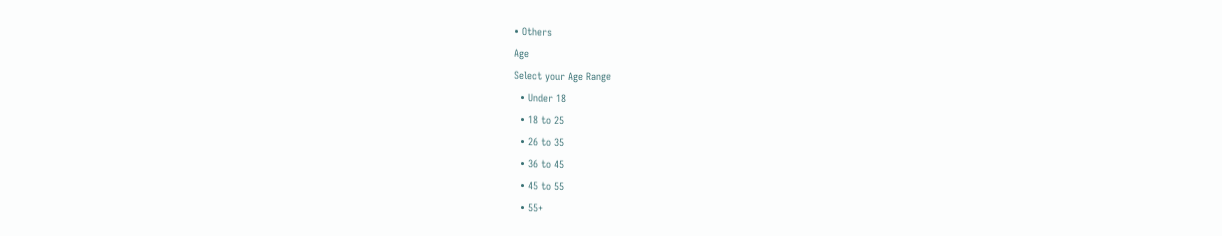• Others
Age
Select your Age Range
  • Under 18
  • 18 to 25
  • 26 to 35
  • 36 to 45
  • 45 to 55
  • 55+